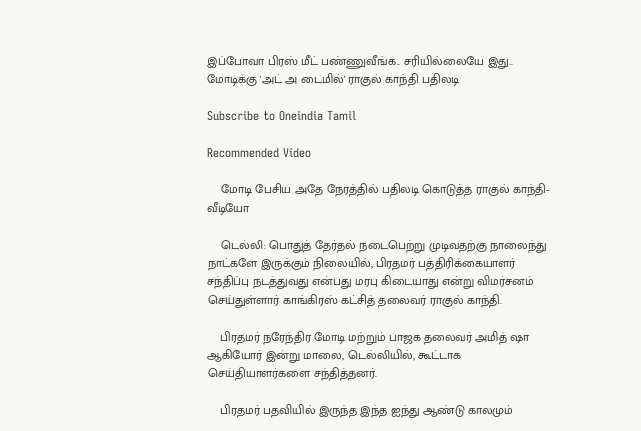இப்போவா பிரஸ் மீட் பண்ணுவீங்க.. சரியில்லையே இது.. மோடிக்கு 'அட் அ டைமில்' ராகுல் காந்தி பதிலடி

Subscribe to Oneindia Tamil

Recommended Video

    மோடி பேசிய அதே நேரத்தில் பதிலடி கொடுத்த ராகுல் காந்தி- வீடியோ

    டெல்லி: பொதுத் தேர்தல் நடைபெற்று முடிவதற்கு நாலைந்து நாட்களே இருக்கும் நிலையில், பிரதமர் பத்திரிக்கையாளர் சந்திப்பு நடத்துவது என்பது மரபு கிடையாது என்று விமர்சனம் செய்துள்ளார் காங்கிரஸ் கட்சித் தலைவர் ராகுல் காந்தி.

    பிரதமர் நரேந்திர மோடி மற்றும் பாஜக தலைவர் அமித் ஷா ஆகியோர் இன்று மாலை, டெல்லியில், கூட்டாக செய்தியாளர்களை சந்தித்தனர்.

    பிரதமர் பதவியில் இருந்த இந்த ஐந்து ஆண்டு காலமும்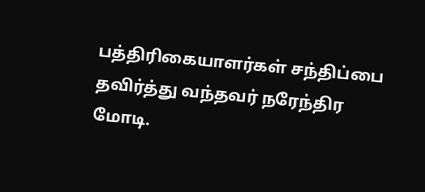பத்திரிகையாளர்கள் சந்திப்பை தவிர்த்து வந்தவர் நரேந்திர மோடி.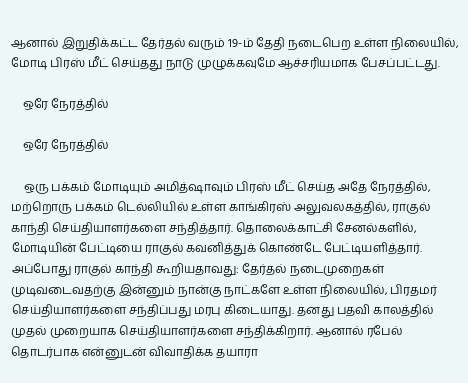ஆனால் இறுதிக்கட்ட தேர்தல் வரும் 19-ம் தேதி நடைபெற உள்ள நிலையில், மோடி பிரஸ் மீட் செய்தது நாடு முழுக்கவுமே ஆச்சரியமாக பேசப்பட்டது.

    ஒரே நேரத்தில்

    ஒரே நேரத்தில்

    ஒரு பக்கம் மோடியும் அமித்ஷாவும் பிரஸ் மீட் செய்த அதே நேரத்தில், மற்றொரு பக்கம் டெல்லியில் உள்ள காங்கிரஸ் அலுவலகத்தில், ராகுல் காந்தி செய்தியாளர்களை சந்தித்தார். தொலைக்காட்சி சேனல்களில், மோடியின் பேட்டியை ராகுல் கவனித்துக் கொண்டே பேட்டியளித்தார். அப்போது ராகுல் காந்தி கூறியதாவது: தேர்தல் நடைமுறைகள் முடிவடைவதற்கு இன்னும் நான்கு நாட்களே உள்ள நிலையில், பிரதமர் செய்தியாளர்களை சந்திப்பது மரபு கிடையாது. தனது பதவி காலத்தில் முதல் முறையாக செய்தியாளர்களை சந்திக்கிறார். ஆனால் ரபேல் தொடர்பாக என்னுடன் விவாதிக்க தயாரா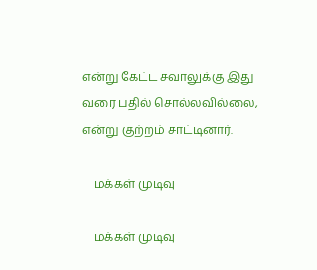என்று கேட்ட சவாலுக்கு இது வரை பதில் சொல்லவில்லை, என்று குற்றம் சாட்டினார்.

    மக்கள் முடிவு

    மக்கள் முடிவு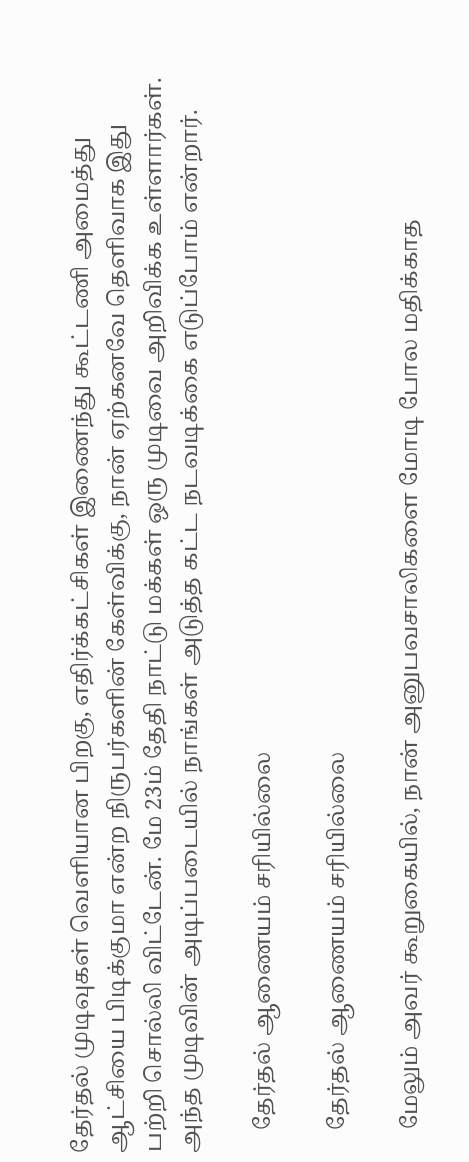தேர்தல் முடிவுகள் வெளியான பிறகு, எதிர்க்கட்சிகள் இணைந்து கூட்டணி அமைத்து ஆட்சியை பிடிக்குமா என்ற நிருபர்களின் கேள்விக்கு, நான் ஏற்கனவே தெளிவாக இது பற்றி சொல்லி விட்டேன். மே 23ம் தேதி நாட்டு மக்கள் ஒரு முடிவை அறிவிக்க உள்ளார்கள். அந்த முடிவின் அடிப்படையில் நாங்கள் அடுத்த கட்ட நடவடிக்கை எடுப்போம் என்றார்.

    தேர்தல் ஆணையம் சரியில்லை

    தேர்தல் ஆணையம் சரியில்லை

    மேலும் அவர் கூறுகையில், நான் அனுபவசாலிகளை மோடி போல மதிக்காத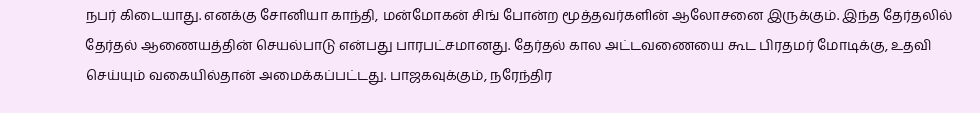நபர் கிடையாது. எனக்கு சோனியா காந்தி, மன்மோகன் சிங் போன்ற மூத்தவர்களின் ஆலோசனை இருக்கும். இந்த தேர்தலில் தேர்தல் ஆணையத்தின் செயல்பாடு என்பது பாரபட்சமானது. தேர்தல் கால அட்டவணையை கூட பிரதமர் மோடிக்கு, உதவி செய்யும் வகையில்தான் அமைக்கப்பட்டது. பாஜகவுக்கும், நரேந்திர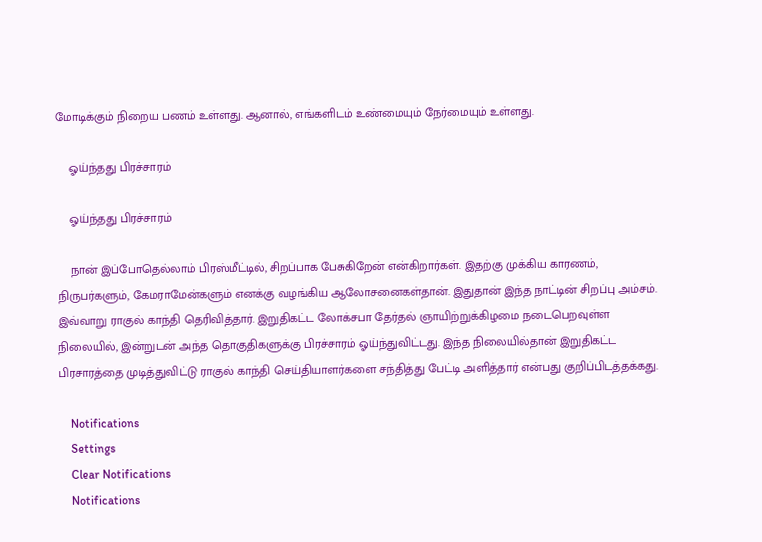மோடிக்கும் நிறைய பணம் உள்ளது. ஆனால், எங்களிடம் உண்மையும் நேர்மையும் உள்ளது.

    ஓய்ந்தது பிரச்சாரம்

    ஓய்ந்தது பிரச்சாரம்

    நான் இப்போதெல்லாம் பிரஸ்மீட்டில், சிறப்பாக பேசுகிறேன் என்கிறார்கள். இதற்கு முக்கிய காரணம், நிருபர்களும், கேமராமேன்களும் எனக்கு வழங்கிய ஆலோசனைகள்தான். இதுதான் இந்த நாட்டின் சிறப்பு அம்சம். இவ்வாறு ராகுல் காந்தி தெரிவித்தார். இறுதிகட்ட லோக்சபா தேர்தல் ஞாயிற்றுக்கிழமை நடைபெறவுள்ள நிலையில், இன்றுடன் அந்த தொகுதிகளுக்கு பிரச்சாரம் ஓய்ந்துவிட்டது. இந்த நிலையில்தான் இறுதிகட்ட பிரசாரத்தை முடித்துவிட்டு ராகுல் காந்தி செய்தியாளர்களை சந்தித்து பேட்டி அளித்தார் என்பது குறிப்பிடத்தக்கது.

    Notifications
    Settings
    Clear Notifications
    Notifications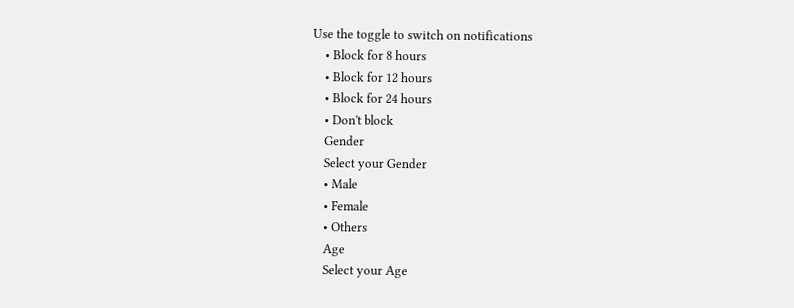Use the toggle to switch on notifications
    • Block for 8 hours
    • Block for 12 hours
    • Block for 24 hours
    • Don't block
    Gender
    Select your Gender
    • Male
    • Female
    • Others
    Age
    Select your Age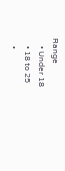Range
    • Under 18
    • 18 to 25
    •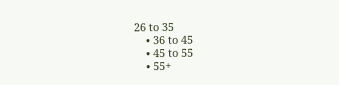26 to 35
    • 36 to 45
    • 45 to 55
    • 55+